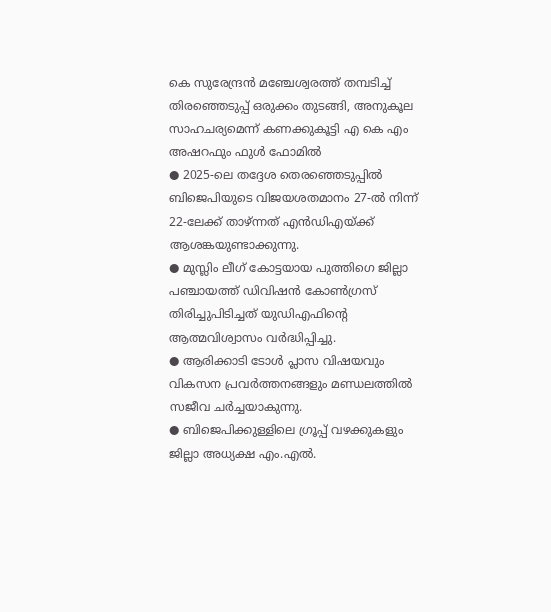കെ സുരേന്ദ്രൻ മഞ്ചേശ്വരത്ത് തമ്പടിച്ച് തിരഞ്ഞെടുപ്പ് ഒരുക്കം തുടങ്ങി, അനുകൂല സാഹചര്യമെന്ന് കണക്കുകൂട്ടി എ കെ എം അഷറഫും ഫുൾ ഫോമിൽ
● 2025-ലെ തദ്ദേശ തെരഞ്ഞെടുപ്പിൽ ബിജെപിയുടെ വിജയശതമാനം 27-ൽ നിന്ന് 22-ലേക്ക് താഴ്ന്നത് എൻഡിഎയ്ക്ക് ആശങ്കയുണ്ടാക്കുന്നു.
● മുസ്ലിം ലീഗ് കോട്ടയായ പുത്തിഗെ ജില്ലാ പഞ്ചായത്ത് ഡിവിഷൻ കോൺഗ്രസ് തിരിച്ചുപിടിച്ചത് യുഡിഎഫിന്റെ ആത്മവിശ്വാസം വർദ്ധിപ്പിച്ചു.
● ആരിക്കാടി ടോൾ പ്ലാസ വിഷയവും വികസന പ്രവർത്തനങ്ങളും മണ്ഡലത്തിൽ സജീവ ചർച്ചയാകുന്നു.
● ബിജെപിക്കുള്ളിലെ ഗ്രൂപ്പ് വഴക്കുകളും ജില്ലാ അധ്യക്ഷ എം.എൽ.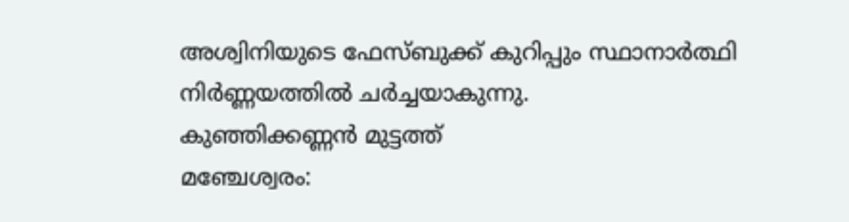അശ്വിനിയുടെ ഫേസ്ബുക്ക് കുറിപ്പും സ്ഥാനാർത്ഥി നിർണ്ണയത്തിൽ ചർച്ചയാകുന്നു.
കുഞ്ഞിക്കണ്ണൻ മുട്ടത്ത്
മഞ്ചേശ്വരം: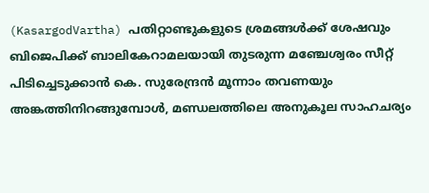(KasargodVartha) പതിറ്റാണ്ടുകളുടെ ശ്രമങ്ങൾക്ക് ശേഷവും ബിജെപിക്ക് ബാലികേറാമലയായി തുടരുന്ന മഞ്ചേശ്വരം സീറ്റ് പിടിച്ചെടുക്കാൻ കെ. സുരേന്ദ്രൻ മൂന്നാം തവണയും അങ്കത്തിനിറങ്ങുമ്പോൾ, മണ്ഡലത്തിലെ അനുകൂല സാഹചര്യം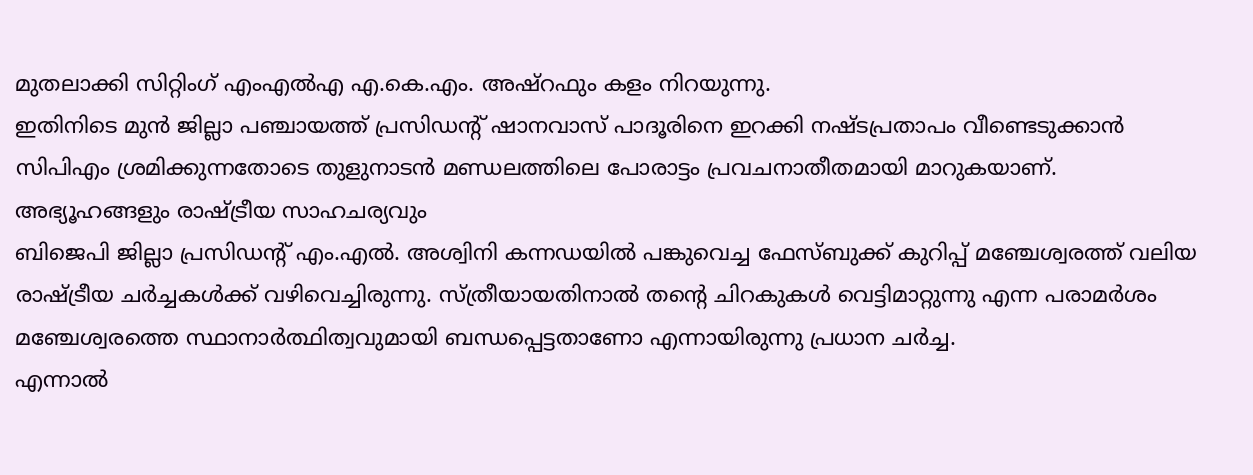മുതലാക്കി സിറ്റിംഗ് എംഎൽഎ എ.കെ.എം. അഷ്റഫും കളം നിറയുന്നു.
ഇതിനിടെ മുൻ ജില്ലാ പഞ്ചായത്ത് പ്രസിഡന്റ് ഷാനവാസ് പാദൂരിനെ ഇറക്കി നഷ്ടപ്രതാപം വീണ്ടെടുക്കാൻ സിപിഎം ശ്രമിക്കുന്നതോടെ തുളുനാടൻ മണ്ഡലത്തിലെ പോരാട്ടം പ്രവചനാതീതമായി മാറുകയാണ്.
അഭ്യൂഹങ്ങളും രാഷ്ട്രീയ സാഹചര്യവും
ബിജെപി ജില്ലാ പ്രസിഡന്റ് എം.എൽ. അശ്വിനി കന്നഡയിൽ പങ്കുവെച്ച ഫേസ്ബുക്ക് കുറിപ്പ് മഞ്ചേശ്വരത്ത് വലിയ രാഷ്ട്രീയ ചർച്ചകൾക്ക് വഴിവെച്ചിരുന്നു. സ്ത്രീയായതിനാൽ തന്റെ ചിറകുകൾ വെട്ടിമാറ്റുന്നു എന്ന പരാമർശം മഞ്ചേശ്വരത്തെ സ്ഥാനാർത്ഥിത്വവുമായി ബന്ധപ്പെട്ടതാണോ എന്നായിരുന്നു പ്രധാന ചർച്ച.
എന്നാൽ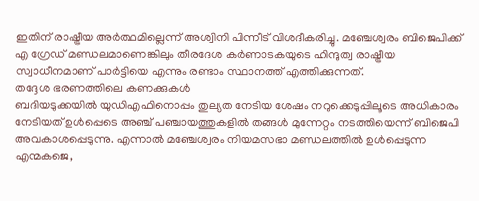ഇതിന് രാഷ്ട്രീയ അർത്ഥമില്ലെന്ന് അശ്വിനി പിന്നീട് വിശദീകരിച്ചു. മഞ്ചേശ്വരം ബിജെപിക്ക് എ ഗ്രേഡ് മണ്ഡലമാണെങ്കിലും തീരദേശ കർണാടകയുടെ ഹിന്ദുത്വ രാഷ്ട്രീയ സ്വാധീനമാണ് പാർട്ടിയെ എന്നും രണ്ടാം സ്ഥാനത്ത് എത്തിക്കുന്നത്.
തദ്ദേശ ഭരണത്തിലെ കണക്കുകൾ
ബദിയടുക്കയിൽ യുഡിഎഫിനൊപ്പം തുല്യത നേടിയ ശേഷം നറുക്കെടുപ്പിലൂടെ അധികാരം നേടിയത് ഉൾപ്പെടെ അഞ്ച് പഞ്ചായത്തുകളിൽ തങ്ങൾ മുന്നേറ്റം നടത്തിയെന്ന് ബിജെപി അവകാശപ്പെടുന്നു. എന്നാൽ മഞ്ചേശ്വരം നിയമസഭാ മണ്ഡലത്തിൽ ഉൾപ്പെടുന്ന എന്മകജെ,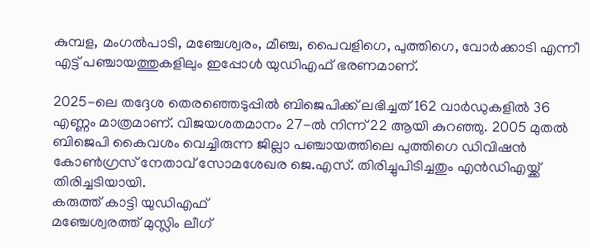കുമ്പള, മംഗൽപാടി, മഞ്ചേശ്വരം, മീഞ്ച, പൈവളിഗെ, പുത്തിഗെ, വോർക്കാടി എന്നീ എട്ട് പഞ്ചായത്തുകളിലും ഇപ്പോൾ യുഡിഎഫ് ഭരണമാണ്.

2025-ലെ തദ്ദേശ തെരഞ്ഞെടുപ്പിൽ ബിജെപിക്ക് ലഭിച്ചത് 162 വാർഡുകളിൽ 36 എണ്ണം മാത്രമാണ്. വിജയശതമാനം 27-ൽ നിന്ന് 22 ആയി കുറഞ്ഞു. 2005 മുതൽ ബിജെപി കൈവശം വെച്ചിരുന്ന ജില്ലാ പഞ്ചായത്തിലെ പുത്തിഗെ ഡിവിഷൻ കോൺഗ്രസ് നേതാവ് സോമശേഖര ജെ.എസ്. തിരിച്ചുപിടിച്ചതും എൻഡിഎയ്ക്ക് തിരിച്ചടിയായി.
കരുത്ത് കാട്ടി യുഡിഎഫ്
മഞ്ചേശ്വരത്ത് മുസ്ലിം ലീഗ്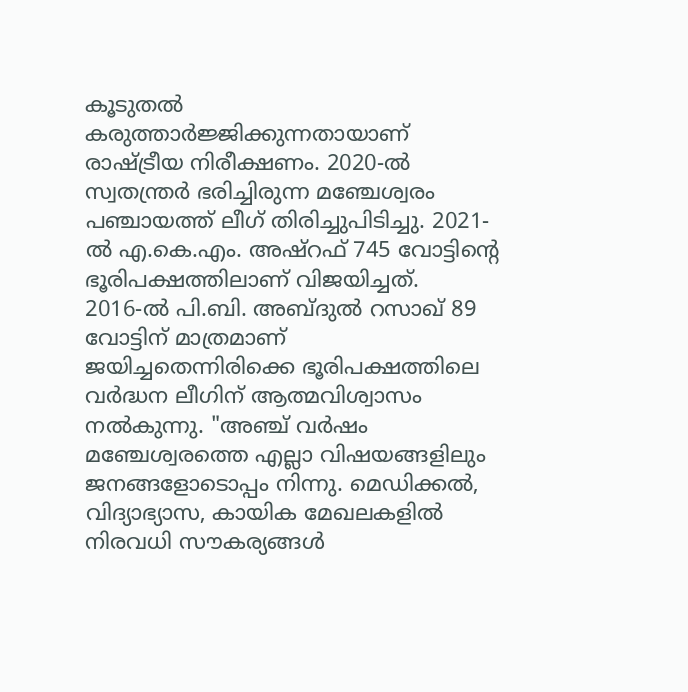കൂടുതൽ കരുത്താർജ്ജിക്കുന്നതായാണ് രാഷ്ട്രീയ നിരീക്ഷണം. 2020-ൽ സ്വതന്ത്രർ ഭരിച്ചിരുന്ന മഞ്ചേശ്വരം പഞ്ചായത്ത് ലീഗ് തിരിച്ചുപിടിച്ചു. 2021-ൽ എ.കെ.എം. അഷ്റഫ് 745 വോട്ടിന്റെ ഭൂരിപക്ഷത്തിലാണ് വിജയിച്ചത്.
2016-ൽ പി.ബി. അബ്ദുൽ റസാഖ് 89 വോട്ടിന് മാത്രമാണ് ജയിച്ചതെന്നിരിക്കെ ഭൂരിപക്ഷത്തിലെ വർദ്ധന ലീഗിന് ആത്മവിശ്വാസം നൽകുന്നു. "അഞ്ച് വർഷം മഞ്ചേശ്വരത്തെ എല്ലാ വിഷയങ്ങളിലും ജനങ്ങളോടൊപ്പം നിന്നു. മെഡിക്കൽ, വിദ്യാഭ്യാസ, കായിക മേഖലകളിൽ നിരവധി സൗകര്യങ്ങൾ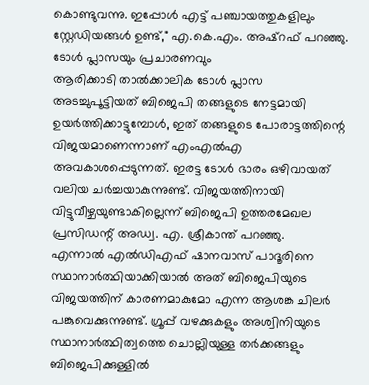കൊണ്ടുവന്നു. ഇപ്പോൾ എട്ട് പഞ്ചായത്തുകളിലും സ്റ്റേഡിയങ്ങൾ ഉണ്ട്," എ.കെ.എം. അഷ്റഫ് പറഞ്ഞു.
ടോൾ പ്ലാസയും പ്രചാരണവും
ആരിക്കാടി താൽക്കാലിക ടോൾ പ്ലാസ അടച്ചുപൂട്ടിയത് ബിജെപി തങ്ങളുടെ നേട്ടമായി ഉയർത്തിക്കാട്ടുമ്പോൾ, ഇത് തങ്ങളുടെ പോരാട്ടത്തിന്റെ വിജയമാണെന്നാണ് എംഎൽഎ അവകാശപ്പെടുന്നത്. ഇരട്ട ടോൾ ഭാരം ഒഴിവായത് വലിയ ചർച്ചയാകുന്നുണ്ട്. വിജയത്തിനായി വിട്ടുവീഴ്ചയുണ്ടാകില്ലെന്ന് ബിജെപി ഉത്തരമേഖല പ്രസിഡന്റ് അഡ്വ. എ. ശ്രീകാന്ത് പറഞ്ഞു.
എന്നാൽ എൽഡിഎഫ് ഷാനവാസ് പാദൂരിനെ സ്ഥാനാർത്ഥിയാക്കിയാൽ അത് ബിജെപിയുടെ വിജയത്തിന് കാരണമാകുമോ എന്ന ആശങ്ക ചിലർ പങ്കുവെക്കുന്നുണ്ട്. ഗ്രൂപ്പ് വഴക്കുകളും അശ്വിനിയുടെ സ്ഥാനാർത്ഥിത്വത്തെ ചൊല്ലിയുള്ള തർക്കങ്ങളും ബിജെപിക്കുള്ളിൽ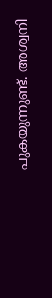പുകയുന്നുണ്ട്. അശ്വനി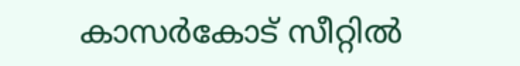കാസർകോട് സീറ്റിൽ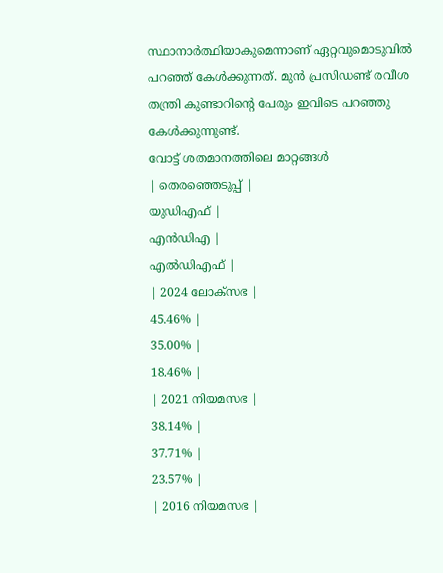സ്ഥാനാർത്ഥിയാകുമെന്നാണ് ഏറ്റവുമൊടുവിൽ പറഞ്ഞ് കേൾക്കുന്നത്. മുൻ പ്രസിഡണ്ട് രവീശ തന്ത്രി കുണ്ടാറിൻ്റെ പേരും ഇവിടെ പറഞ്ഞു കേൾക്കുന്നുണ്ട്.
വോട്ട് ശതമാനത്തിലെ മാറ്റങ്ങൾ
| തെരഞ്ഞെടുപ്പ് |
യുഡിഎഫ് |
എൻഡിഎ |
എൽഡിഎഫ് |
| 2024 ലോക്സഭ |
45.46% |
35.00% |
18.46% |
| 2021 നിയമസഭ |
38.14% |
37.71% |
23.57% |
| 2016 നിയമസഭ |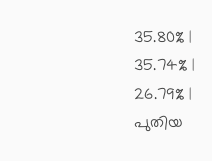35.80% |
35.74% |
26.79% |
പുതിയ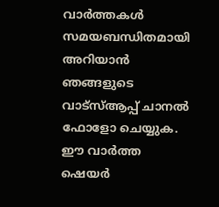വാർത്തകൾ സമയബന്ധിതമായി അറിയാൻ ഞങ്ങളുടെ വാട്സ്ആപ്പ് ചാനൽ ഫോളോ ചെയ്യുക. ഈ വാർത്ത ഷെയർ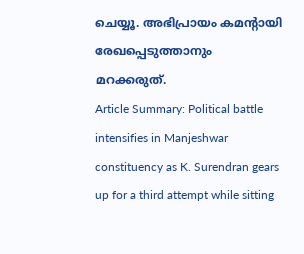ചെയ്യൂ. അഭിപ്രായം കമന്റായി രേഖപ്പെടുത്താനും മറക്കരുത്.
Article Summary: Political battle intensifies in Manjeshwar constituency as K. Surendran gears up for a third attempt while sitting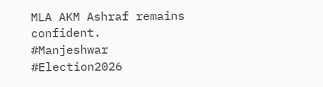MLA AKM Ashraf remains confident.
#Manjeshwar #Election2026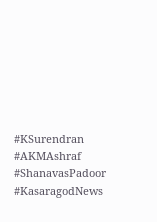#KSurendran #AKMAshraf #ShanavasPadoor #KasaragodNews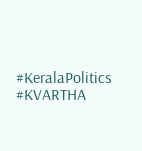#KeralaPolitics #KVARTHA